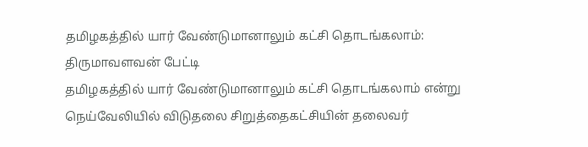தமிழகத்தில் யார் வேண்டுமானாலும் கட்சி தொடங்கலாம்: திருமாவளவன் பேட்டி
தமிழகத்தில் யார் வேண்டுமானாலும் கட்சி தொடங்கலாம் என்று நெய்வேலியில் விடுதலை சிறுத்தைகட்சியின் தலைவர்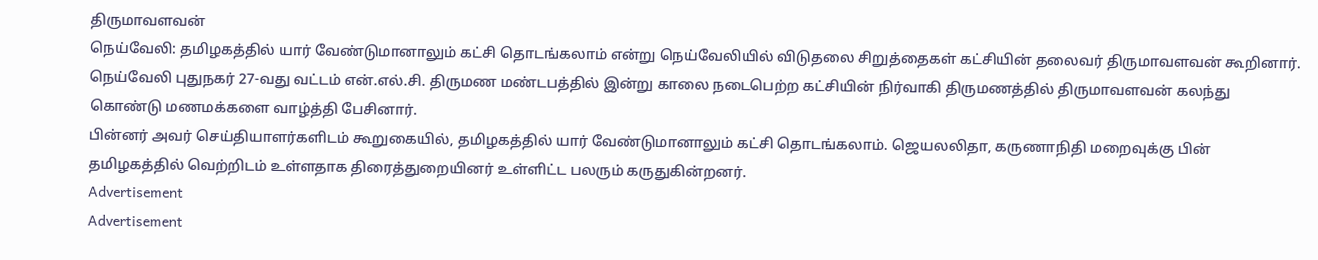திருமாவளவன்
நெய்வேலி: தமிழகத்தில் யார் வேண்டுமானாலும் கட்சி தொடங்கலாம் என்று நெய்வேலியில் விடுதலை சிறுத்தைகள் கட்சியின் தலைவர் திருமாவளவன் கூறினார்.
நெய்வேலி புதுநகர் 27-வது வட்டம் என்.எல்.சி. திருமண மண்டபத்தில் இன்று காலை நடைபெற்ற கட்சியின் நிர்வாகி திருமணத்தில் திருமாவளவன் கலந்து கொண்டு மணமக்களை வாழ்த்தி பேசினார்.
பின்னர் அவர் செய்தியாளர்களிடம் கூறுகையில், தமிழகத்தில் யார் வேண்டுமானாலும் கட்சி தொடங்கலாம். ஜெயலலிதா, கருணாநிதி மறைவுக்கு பின் தமிழகத்தில் வெற்றிடம் உள்ளதாக திரைத்துறையினர் உள்ளிட்ட பலரும் கருதுகின்றனர்.
Advertisement
Advertisement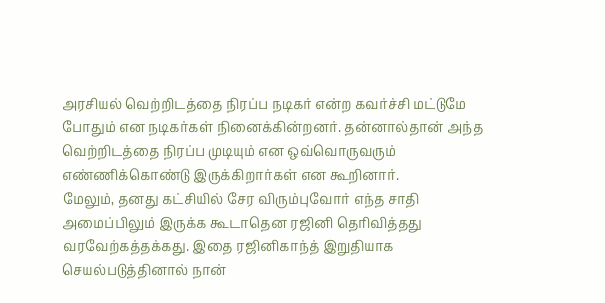அரசியல் வெற்றிடத்தை நிரப்ப நடிகர் என்ற கவர்ச்சி மட்டுமே போதும் என நடிகர்கள் நினைக்கின்றனர். தன்னால்தான் அந்த வெற்றிடத்தை நிரப்ப முடியும் என ஒவ்வொருவரும் எண்ணிக்கொண்டு இருக்கிறார்கள் என கூறினார்.
மேலும், தனது கட்சியில் சேர விரும்புவோர் எந்த சாதி அமைப்பிலும் இருக்க கூடாதென ரஜினி தெரிவித்தது வரவேற்கத்தக்கது. இதை ரஜினிகாந்த் இறுதியாக செயல்படுத்தினால் நான்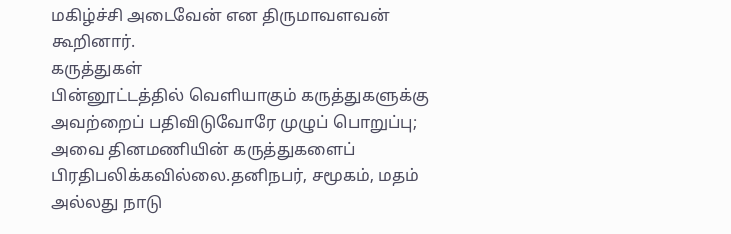மகிழ்ச்சி அடைவேன் என திருமாவளவன் கூறினார்.
கருத்துகள்
பின்னூட்டத்தில் வெளியாகும் கருத்துகளுக்கு அவற்றைப் பதிவிடுவோரே முழுப் பொறுப்பு; அவை தினமணியின் கருத்துகளைப் பிரதிபலிக்கவில்லை.தனிநபர், சமூகம், மதம் அல்லது நாடு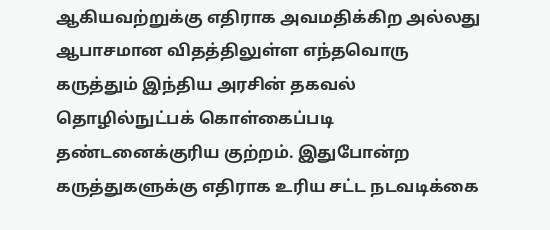ஆகியவற்றுக்கு எதிராக அவமதிக்கிற அல்லது ஆபாசமான விதத்திலுள்ள எந்தவொரு கருத்தும் இந்திய அரசின் தகவல் தொழில்நுட்பக் கொள்கைப்படி தண்டனைக்குரிய குற்றம். இதுபோன்ற கருத்துகளுக்கு எதிராக உரிய சட்ட நடவடிக்கை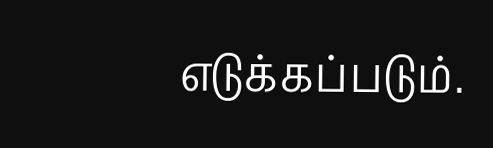எடுக்கப்படும்.